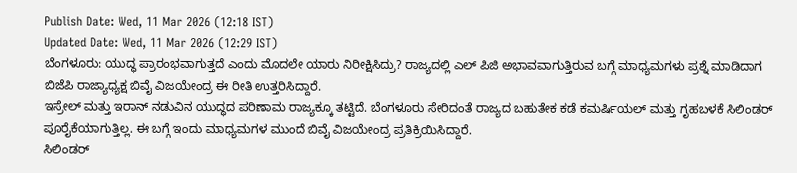Publish Date: Wed, 11 Mar 2026 (12:18 IST)
Updated Date: Wed, 11 Mar 2026 (12:29 IST)
ಬೆಂಗಳೂರು: ಯುದ್ಧ ಪ್ರಾರಂಭವಾಗುತ್ತದೆ ಎಂದು ಮೊದಲೇ ಯಾರು ನಿರೀಕ್ಷಿಸಿದ್ರು? ರಾಜ್ಯದಲ್ಲಿ ಎಲ್ ಪಿಜಿ ಅಭಾವವಾಗುತ್ತಿರುವ ಬಗ್ಗೆ ಮಾಧ್ಯಮಗಳು ಪ್ರಶ್ನೆ ಮಾಡಿದಾಗ ಬಿಜೆಪಿ ರಾಜ್ಯಾಧ್ಯಕ್ಷ ಬಿವೈ ವಿಜಯೇಂದ್ರ ಈ ರೀತಿ ಉತ್ತರಿಸಿದ್ದಾರೆ.
ಇಸ್ರೇಲ್ ಮತ್ತು ಇರಾನ್ ನಡುವಿನ ಯುದ್ಧದ ಪರಿಣಾಮ ರಾಜ್ಯಕ್ಕೂ ತಟ್ಟಿದೆ. ಬೆಂಗಳೂರು ಸೇರಿದಂತೆ ರಾಜ್ಯದ ಬಹುತೇಕ ಕಡೆ ಕಮರ್ಷಿಯಲ್ ಮತ್ತು ಗೃಹಬಳಕೆ ಸಿಲಿಂಡರ್ ಪೂರೈಕೆಯಾಗುತ್ತಿಲ್ಲ. ಈ ಬಗ್ಗೆ ಇಂದು ಮಾಧ್ಯಮಗಳ ಮುಂದೆ ಬಿವೈ ವಿಜಯೇಂದ್ರ ಪ್ರತಿಕ್ರಿಯಿಸಿದ್ದಾರೆ.
ಸಿಲಿಂಡರ್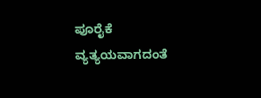ಪೂರೈಕೆ ವ್ಯತ್ಯಯವಾಗದಂತೆ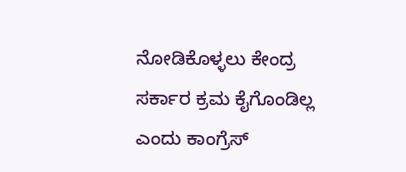ನೋಡಿಕೊಳ್ಳಲು ಕೇಂದ್ರ ಸರ್ಕಾರ ಕ್ರಮ ಕೈಗೊಂಡಿಲ್ಲ ಎಂದು ಕಾಂಗ್ರೆಸ್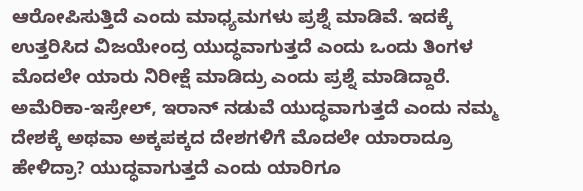ಆರೋಪಿಸುತ್ತಿದೆ ಎಂದು ಮಾಧ್ಯಮಗಳು ಪ್ರಶ್ನೆ ಮಾಡಿವೆ. ಇದಕ್ಕೆ ಉತ್ತರಿಸಿದ ವಿಜಯೇಂದ್ರ ಯುದ್ಧವಾಗುತ್ತದೆ ಎಂದು ಒಂದು ತಿಂಗಳ ಮೊದಲೇ ಯಾರು ನಿರೀಕ್ಷೆ ಮಾಡಿದ್ರು ಎಂದು ಪ್ರಶ್ನೆ ಮಾಡಿದ್ದಾರೆ.
ಅಮೆರಿಕಾ-ಇಸ್ರೇಲ್, ಇರಾನ್ ನಡುವೆ ಯುದ್ಧವಾಗುತ್ತದೆ ಎಂದು ನಮ್ಮ ದೇಶಕ್ಕೆ ಅಥವಾ ಅಕ್ಕಪಕ್ಕದ ದೇಶಗಳಿಗೆ ಮೊದಲೇ ಯಾರಾದ್ರೂ ಹೇಳಿದ್ರಾ? ಯುದ್ಧವಾಗುತ್ತದೆ ಎಂದು ಯಾರಿಗೂ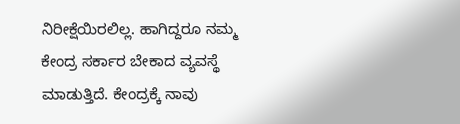ನಿರೀಕ್ಷೆಯಿರಲಿಲ್ಲ. ಹಾಗಿದ್ದರೂ ನಮ್ಮ ಕೇಂದ್ರ ಸರ್ಕಾರ ಬೇಕಾದ ವ್ಯವಸ್ಥೆ ಮಾಡುತ್ತಿದೆ. ಕೇಂದ್ರಕ್ಕೆ ನಾವು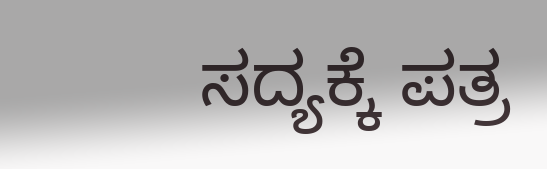ಸದ್ಯಕ್ಕೆ ಪತ್ರ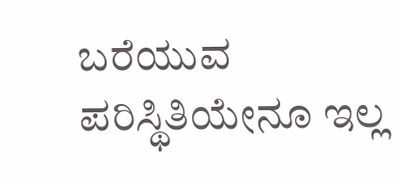ಬರೆಯುವ ಪರಿಸ್ಥಿತಿಯೇನೂ ಇಲ್ಲ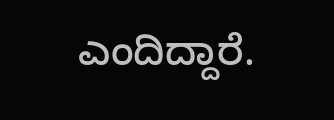ಎಂದಿದ್ದಾರೆ.